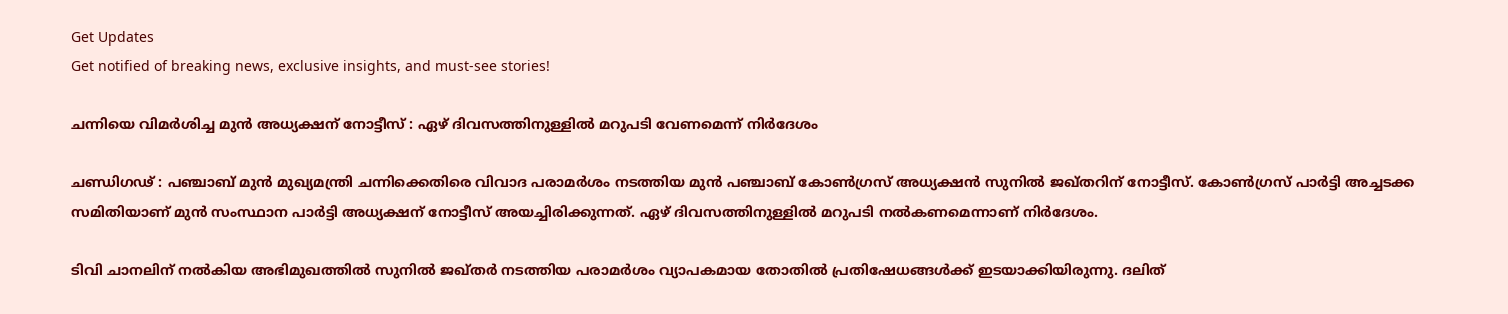Get Updates
Get notified of breaking news, exclusive insights, and must-see stories!

ചന്നിയെ വിമര്‍ശിച്ച മുന്‍ അധ്യക്ഷന് നോട്ടീസ് : ഏഴ് ദിവസത്തിനുള്ളില്‍ മറുപടി വേണമെന്ന് നിര്‍ദേശം

ചണ്ഡിഗഢ് : പഞ്ചാബ് മുന്‍ മുഖ്യമന്ത്രി ചന്നിക്കെതിരെ വിവാദ പരാമര്‍ശം നടത്തിയ മുന്‍ പഞ്ചാബ് കോണ്‍ഗ്രസ് അധ്യക്ഷന്‍ സുനില്‍ ജഖ്തറിന് നോട്ടീസ്. കോണ്‍ഗ്രസ് പാര്‍ട്ടി അച്ചടക്ക സമിതിയാണ് മുന്‍ സംസ്ഥാന പാര്‍ട്ടി അധ്യക്ഷന് നോട്ടീസ് അയച്ചിരിക്കുന്നത്. ഏഴ് ദിവസത്തിനുള്ളില്‍ മറുപടി നല്‍കണമെന്നാണ് നിര്‍ദേശം.

ടിവി ചാനലിന് നല്‍കിയ അഭിമുഖത്തില്‍ സുനില്‍ ജഖ്തര്‍ നടത്തിയ പരാമര്‍ശം വ്യാപകമായ തോതില്‍ പ്രതിഷേധങ്ങള്‍ക്ക് ഇടയാക്കിയിരുന്നു. ദലിത്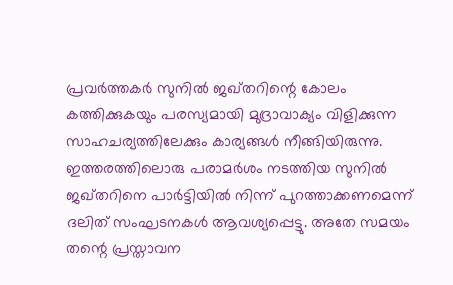പ്രവര്‍ത്തകര്‍ സുനില്‍ ജഖ്തറിന്റെ കോലം കത്തിക്കുകയും പരസ്യമായി മുദ്രാവാക്യം വിളിക്കുന്ന സാഹചര്യത്തിലേക്കും കാര്യങ്ങള്‍ നീങ്ങിയിരുന്നു. ഇത്തരത്തിലൊരു പരാമര്‍ശം നടത്തിയ സുനില്‍ ജഖ്തറിനെ പാര്‍ട്ടിയില്‍ നിന്ന് പുറത്താക്കണമെന്ന് ദലിത് സംഘടനകള്‍ ആവശ്യപ്പെട്ടു. അതേ സമയം തന്റെ പ്രസ്താവന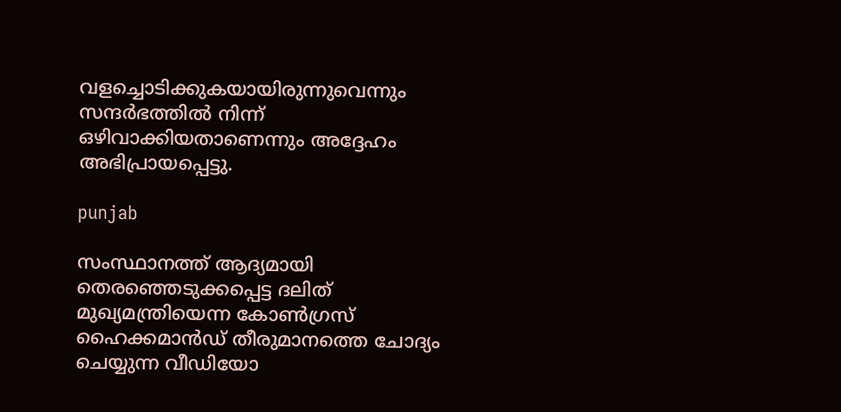വളച്ചൊടിക്കുകയായിരുന്നുവെന്നും സന്ദര്‍ഭത്തില്‍ നിന്ന് ഒഴിവാക്കിയതാണെന്നും അദ്ദേഹം അഭിപ്രായപ്പെട്ടു.

punjab

സംസ്ഥാനത്ത് ആദ്യമായി തെരഞ്ഞെടുക്കപ്പെട്ട ദലിത് മുഖ്യമന്ത്രിയെന്ന കോണ്‍ഗ്രസ് ഹൈക്കമാന്‍ഡ് തീരുമാനത്തെ ചോദ്യം ചെയ്യുന്ന വീഡിയോ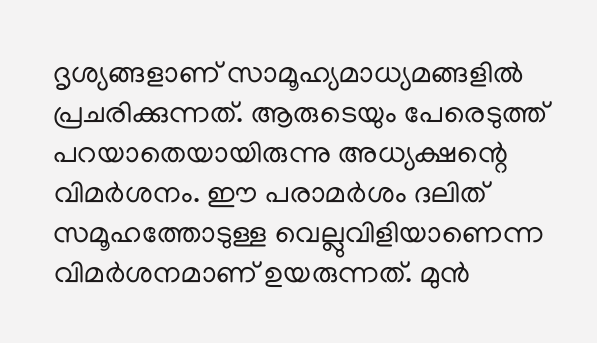ദൃശ്യങ്ങളാണ് സാമൂഹ്യമാധ്യമങ്ങളില്‍ പ്രചരിക്കുന്നത്. ആരുടെയും പേരെടുത്ത് പറയാതെയായിരുന്നു അധ്യക്ഷന്റെ വിമര്‍ശനം. ഈ പരാമര്‍ശം ദലിത് സമൂഹത്തോടുള്ള വെല്ലുവിളിയാണെന്ന വിമര്‍ശനമാണ് ഉയരുന്നത്. മുന്‍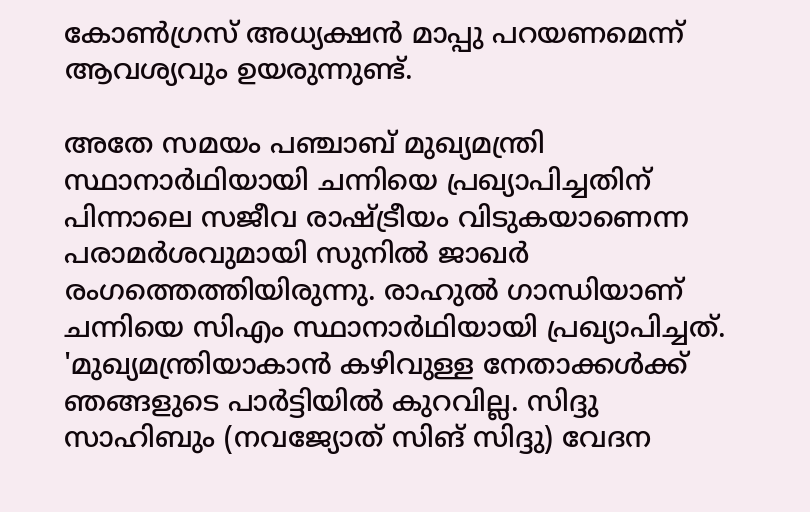കോണ്‍ഗ്രസ് അധ്യക്ഷന്‍ മാപ്പു പറയണമെന്ന് ആവശ്യവും ഉയരുന്നുണ്ട്.

അതേ സമയം പഞ്ചാബ് മുഖ്യമന്ത്രി സ്ഥാനാര്‍ഥിയായി ചന്നിയെ പ്രഖ്യാപിച്ചതിന് പിന്നാലെ സജീവ രാഷ്ട്രീയം വിടുകയാണെന്ന പരാമര്‍ശവുമായി സുനില്‍ ജാഖര്‍ രംഗത്തെത്തിയിരുന്നു. രാഹുല്‍ ഗാന്ധിയാണ് ചന്നിയെ സിഎം സ്ഥാനാര്‍ഥിയായി പ്രഖ്യാപിച്ചത്. 'മുഖ്യമന്ത്രിയാകാന്‍ കഴിവുള്ള നേതാക്കള്‍ക്ക് ഞങ്ങളുടെ പാര്‍ട്ടിയില്‍ കുറവില്ല. സിദ്ദു സാഹിബും (നവജ്യോത് സിങ് സിദ്ദു) വേദന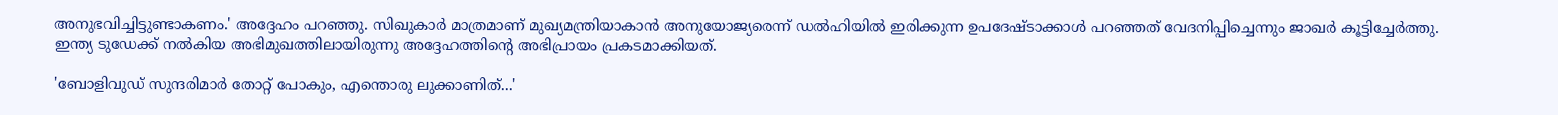അനുഭവിച്ചിട്ടുണ്ടാകണം.' അദ്ദേഹം പറഞ്ഞു. സിഖുകാര്‍ മാത്രമാണ് മുഖ്യമന്ത്രിയാകാന്‍ അനുയോജ്യരെന്ന് ഡല്‍ഹിയില്‍ ഇരിക്കുന്ന ഉപദേഷ്ടാക്കാള്‍ പറഞ്ഞത് വേദനിപ്പിച്ചെന്നും ജാഖര്‍ കൂട്ടിച്ചേര്‍ത്തു. ഇന്ത്യ ടുഡേക്ക് നല്‍കിയ അഭിമുഖത്തിലായിരുന്നു അദ്ദേഹത്തിന്റെ അഭിപ്രായം പ്രകടമാക്കിയത്.

'ബോളിവുഡ് സുന്ദരിമാർ തോറ്റ് പോകും, എന്തൊരു ലുക്കാണിത്...'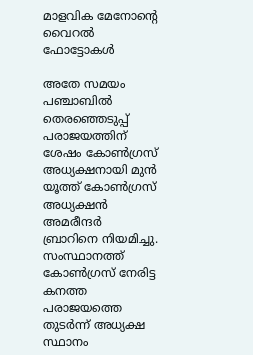മാളവിക മേനോന്റെ വൈറൽ ഫോട്ടോകൾ

അതേ സമയം പഞ്ചാബില്‍ തെരഞ്ഞെടുപ്പ് പരാജയത്തിന് ശേഷം കോണ്‍ഗ്രസ് അധ്യക്ഷനായി മുന്‍ യൂത്ത് കോണ്‍ഗ്രസ് അധ്യക്ഷന്‍ അമരീന്ദര്‍ ബ്രാറിനെ നിയമിച്ചു. സംസ്ഥാനത്ത് കോണ്‍ഗ്രസ് നേരിട്ട കനത്ത പരാജയത്തെ തുടര്‍ന്ന് അധ്യക്ഷ സ്ഥാനം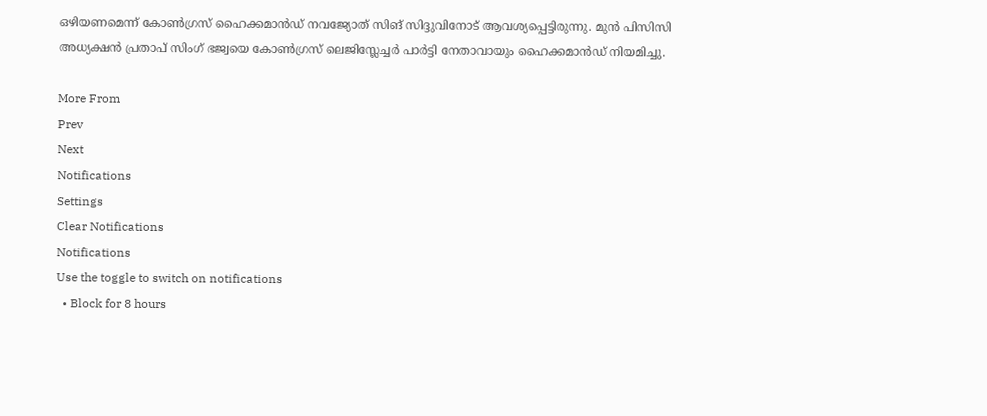ഒഴിയണമെന്ന് കോണ്‍ഗ്രസ് ഹൈക്കമാന്‍ഡ് നവജ്യോത് സിങ് സിദ്ദുവിനോട് ആവശ്യപ്പെട്ടിരുന്നു. മുന്‍ പിസിസി അധ്യക്ഷന്‍ പ്രതാപ് സിംഗ് ഭജ്വയെ കോണ്‍ഗ്രസ് ലെജിസ്ലേച്ചര്‍ പാര്‍ട്ടി നേതാവായും ഹൈക്കമാന്‍ഡ് നിയമിച്ചു.

More From
Prev
Next
Notifications
Settings
Clear Notifications
Notifications
Use the toggle to switch on notifications
  • Block for 8 hours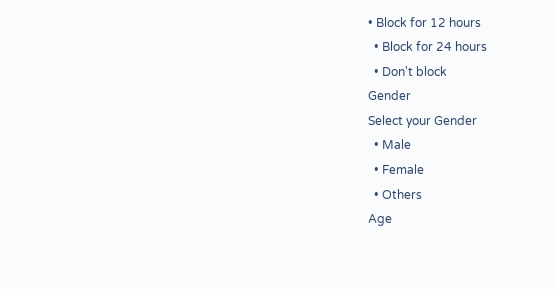• Block for 12 hours
  • Block for 24 hours
  • Don't block
Gender
Select your Gender
  • Male
  • Female
  • Others
Age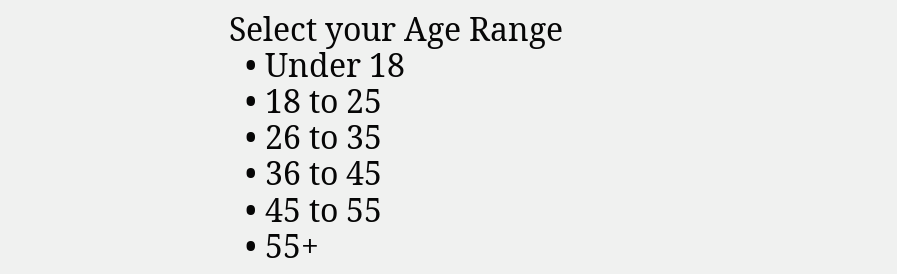Select your Age Range
  • Under 18
  • 18 to 25
  • 26 to 35
  • 36 to 45
  • 45 to 55
  • 55+